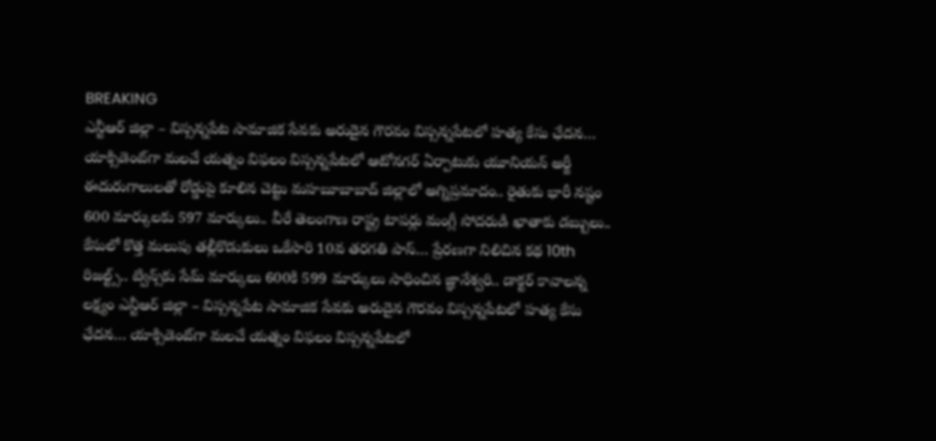BREAKING
ఎన్టీఆర్ జిల్లా – విస్సన్నపేట సామాజిక సేవకు అరుదైన గౌరవం విస్సన్నపేటలో హత్య కేసు ఛేదన… యాక్సిడెంట్‌గా మలచే యత్నం విఫలం విస్సన్నపేటలో ఆటోనగర్ ఏర్పాటుకు యూనియన్ అర్జీ ఈదురుగాలులతో రోడ్డుపై కూలిన చెట్టు మహబూబాబాద్ జిల్లాలో అగ్నిప్రమాదం.. రైతుకు భారీ నష్టం 600 మార్కులకు 597 మార్కులు.. వీరే తెలంగాణ రాష్ట్ర టాపర్లు మంగ్లీ సోదరుడి ఖాతాకు డబ్బులు.. కేసులో కొత్త మలుపు తల్లీకొడుకులు ఒకేసారి 10వ తరగతి పాస్… ప్రేరణగా నిలిచిన కథ 10th రిజల్ట్స్.. ట్విన్స్‌కు సేమ్ మార్కులు 600కి 599 మార్కులు సాధించిన జ్ఞానేశ్వరి.. డాక్టర్ కావాలన్న లక్ష్యం ఎన్టీఆర్ జిల్లా – విస్సన్నపేట సామాజిక సేవకు అరుదైన గౌరవం విస్సన్నపేటలో హత్య కేసు ఛేదన… యాక్సిడెంట్‌గా మలచే యత్నం విఫలం విస్సన్నపేటలో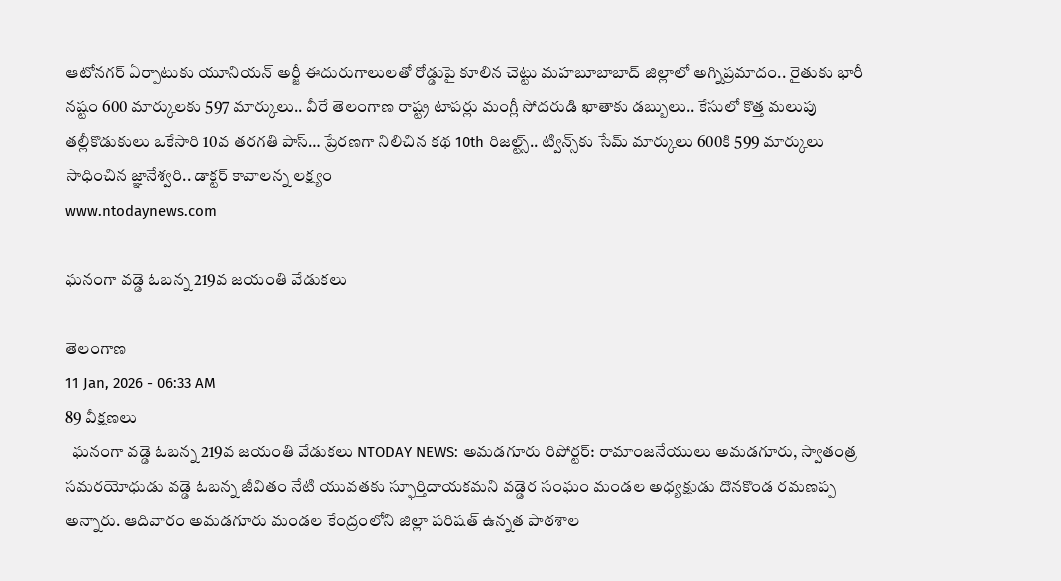ఆటోనగర్ ఏర్పాటుకు యూనియన్ అర్జీ ఈదురుగాలులతో రోడ్డుపై కూలిన చెట్టు మహబూబాబాద్ జిల్లాలో అగ్నిప్రమాదం.. రైతుకు భారీ నష్టం 600 మార్కులకు 597 మార్కులు.. వీరే తెలంగాణ రాష్ట్ర టాపర్లు మంగ్లీ సోదరుడి ఖాతాకు డబ్బులు.. కేసులో కొత్త మలుపు తల్లీకొడుకులు ఒకేసారి 10వ తరగతి పాస్… ప్రేరణగా నిలిచిన కథ 10th రిజల్ట్స్.. ట్విన్స్‌కు సేమ్ మార్కులు 600కి 599 మార్కులు సాధించిన జ్ఞానేశ్వరి.. డాక్టర్ కావాలన్న లక్ష్యం
www.ntodaynews.com

ఘనంగా వడ్డె ఓబన్న 219వ జయంతి వేడుకలు

తెలంగాణ
11 Jan, 2026 - 06:33 AM
89 వీక్షణలు
  ఘనంగా వడ్డె ఓబన్న 219వ జయంతి వేడుకలు NTODAY NEWS: అమడగూరు రిపోర్టర్: రామాంజనేయులు అమడగూరు, స్వాతంత్ర సమరయోధుడు వడ్డె ఓబన్న జీవితం నేటి యువతకు స్ఫూర్తిదాయకమని వడ్డెర సంఘం మండల అధ్యక్షుడు దొనకొండ రమణప్ప అన్నారు. ఆదివారం అమడగూరు మండల కేంద్రంలోని జిల్లా పరిషత్ ఉన్నత పాఠశాల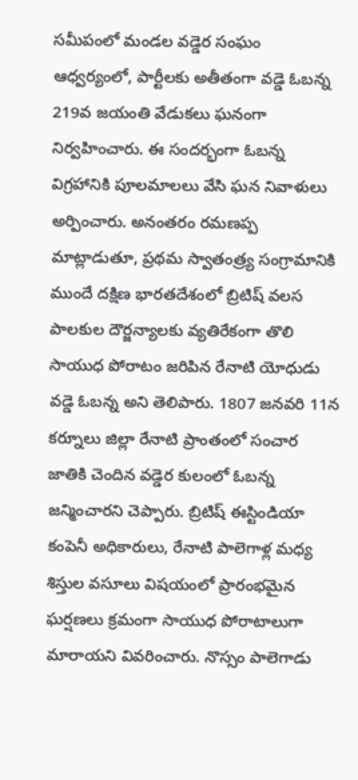సమీపంలో మండల వడ్డెర సంఘం ఆధ్వర్యంలో, పార్టీలకు అతీతంగా వడ్డె ఓబన్న 219వ జయంతి వేడుకలు ఘనంగా నిర్వహించారు. ఈ సందర్భంగా ఓబన్న విగ్రహానికి పూలమాలలు వేసి ఘన నివాళులు అర్పించారు. అనంతరం రమణప్ప మాట్లాడుతూ, ప్రథమ స్వాతంత్ర్య సంగ్రామానికి ముందే దక్షిణ భారతదేశంలో బ్రిటిష్ వలస పాలకుల దౌర్జన్యాలకు వ్యతిరేకంగా తొలి సాయుధ పోరాటం జరిపిన రేనాటి యోధుడు వడ్డె ఓబన్న అని తెలిపారు. 1807 జనవరి 11న కర్నూలు జిల్లా రేనాటి ప్రాంతంలో సంచార జాతికి చెందిన వడ్డెర కులంలో ఓబన్న జన్మించారని చెప్పారు. బ్రిటిష్ ఈస్టిండియా కంపెనీ అధికారులు, రేనాటి పాలెగాళ్ల మధ్య శిస్తుల వసూలు విషయంలో ప్రారంభమైన ఘర్షణలు క్రమంగా సాయుధ పోరాటాలుగా మారాయని వివరించారు. నొస్సం పాలెగాడు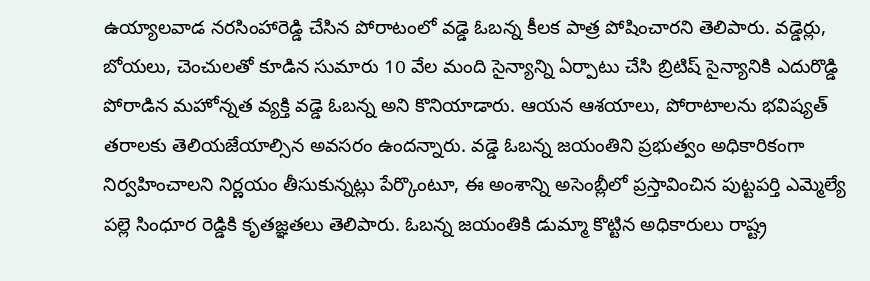ఉయ్యాలవాడ నరసింహారెడ్డి చేసిన పోరాటంలో వడ్డె ఓబన్న కీలక పాత్ర పోషించారని తెలిపారు. వడ్డెర్లు, బోయలు, చెంచులతో కూడిన సుమారు 10 వేల మంది సైన్యాన్ని ఏర్పాటు చేసి బ్రిటిష్ సైన్యానికి ఎదురొడ్డి పోరాడిన మహోన్నత వ్యక్తి వడ్డె ఓబన్న అని కొనియాడారు. ఆయన ఆశయాలు, పోరాటాలను భవిష్యత్ తరాలకు తెలియజేయాల్సిన అవసరం ఉందన్నారు. వడ్డె ఓబన్న జయంతిని ప్రభుత్వం అధికారికంగా నిర్వహించాలని నిర్ణయం తీసుకున్నట్లు పేర్కొంటూ, ఈ అంశాన్ని అసెంబ్లీలో ప్రస్తావించిన పుట్టపర్తి ఎమ్మెల్యే పల్లె సింధూర రెడ్డికి కృతజ్ఞతలు తెలిపారు. ఓబన్న జయంతికి డుమ్మా కొట్టిన అధికారులు రాష్ట్ర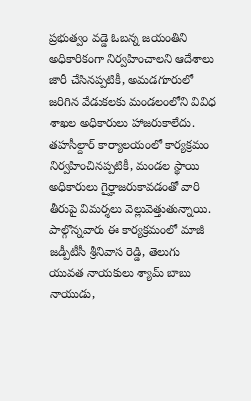ప్రభుత్వం వడ్డె ఓబన్న జయంతిని అధికారికంగా నిర్వహించాలని ఆదేశాలు జారీ చేసినప్పటికీ, అమడగూరులో జరిగిన వేడుకలకు మండలంలోని వివిధ శాఖల అధికారులు హాజరుకాలేదు. తహసీల్దార్ కార్యాలయంలో కార్యక్రమం నిర్వహించినప్పటికీ, మండల స్థాయి అధికారులు గైర్హాజరుకావడంతో వారి తీరుపై విమర్శలు వెల్లువెత్తుతున్నాయి. పాల్గొన్నవారు ఈ కార్యక్రమంలో మాజీ జడ్పీటీసీ శ్రీనివాస రెడ్డి, తెలుగు యువత నాయకులు శ్యామ్ బాబు నాయుడు,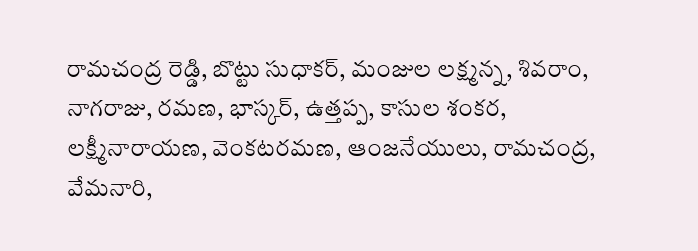రామచంద్ర రెడ్డి, బొట్టు సుధాకర్, మంజుల లక్ష్మన్న, శివరాం, నాగరాజు, రమణ, భాస్కర్, ఉత్తప్ప, కాసుల శంకర, లక్ష్మీనారాయణ, వెంకటరమణ, ఆంజనేయులు, రామచంద్ర, వేమనారి,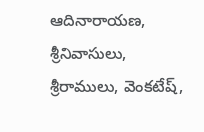ఆదినారాయణ, శ్రీనివాసులు, శ్రీరాములు, వెంకటేష్,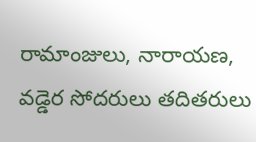రామాంజులు, నారాయణ, వడ్డెర సోదరులు తదితరులు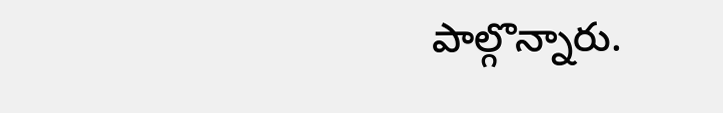పాల్గొన్నారు.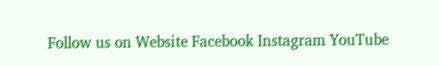Follow us on Website Facebook Instagram YouTube